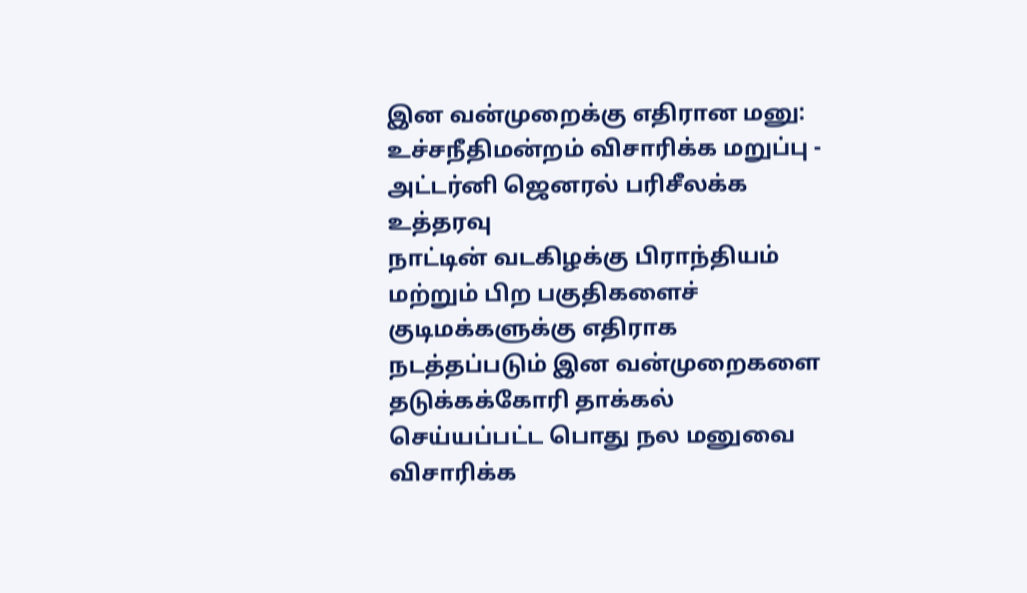இன வன்முறைக்கு எதிரான மனு: உச்சநீதிமன்றம் விசாரிக்க மறுப்பு - அட்டர்னி ஜெனரல் பரிசீலக்க உத்தரவு
நாட்டின் வடகிழக்கு பிராந்தியம் மற்றும் பிற பகுதிகளைச் குடிமக்களுக்கு எதிராக நடத்தப்படும் இன வன்முறைகளை தடுக்கக்கோரி தாக்கல் செய்யப்பட்ட பொது நல மனுவை விசாரிக்க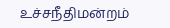உச்சநீதிமன்றம்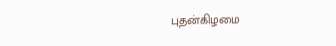புதன்கிழமை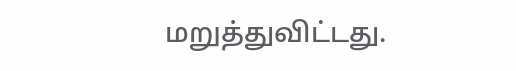மறுத்துவிட்டது.